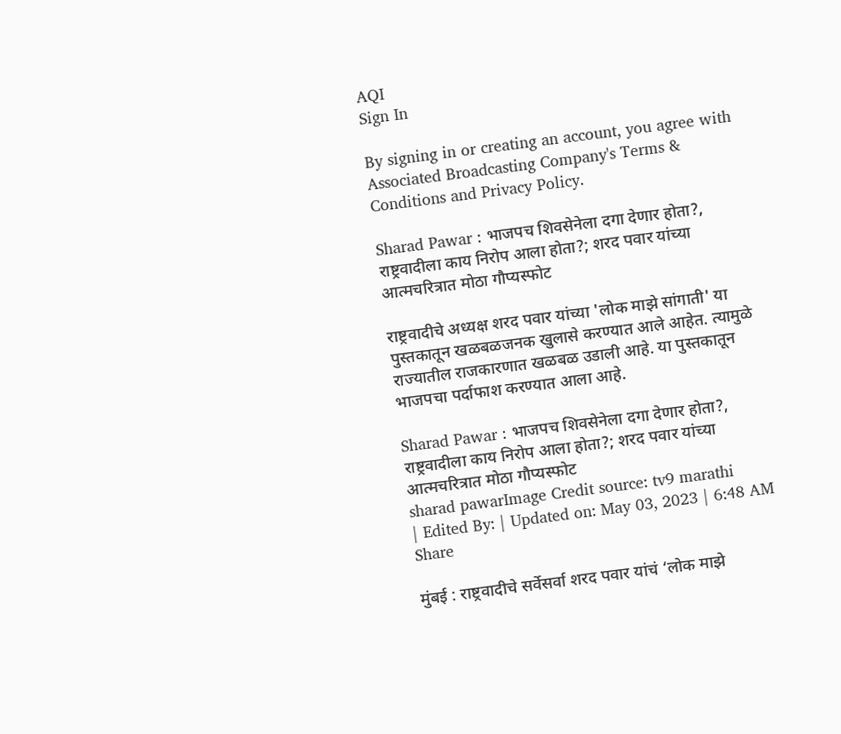AQI
Sign In

By signing in or creating an account, you agree with Associated Broadcasting Company's Terms & Conditions and Privacy Policy.

Sharad Pawar : भाजपच शिवसेनेला दगा देणार होता?, राष्ट्रवादीला काय निरोप आला होता?; शरद पवार यांच्या आत्मचरित्रात मोठा गौप्यस्फोट

राष्ट्रवादीचे अध्यक्ष शरद पवार यांच्या 'लोक माझे सांगाती' या पुस्तकातून खळबळजनक खुलासे करण्यात आले आहेत. त्यामुळे राज्यातील राजकारणात खळबळ उडाली आहे. या पुस्तकातून भाजपचा पर्दाफाश करण्यात आला आहे.

Sharad Pawar : भाजपच शिवसेनेला दगा देणार होता?, राष्ट्रवादीला काय निरोप आला होता?; शरद पवार यांच्या आत्मचरित्रात मोठा गौप्यस्फोट
sharad pawarImage Credit source: tv9 marathi
| Edited By: | Updated on: May 03, 2023 | 6:48 AM
Share

मुंबई : राष्ट्रवादीचे सर्वेसर्वा शरद पवार यांचं ‘लोक माझे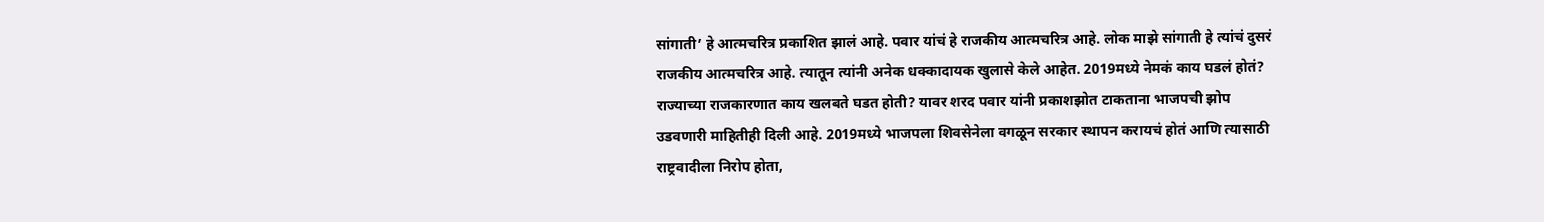सांगाती’ हे आत्मचरित्र प्रकाशित झालं आहे. पवार यांचं हे राजकीय आत्मचरित्र आहे. लोक माझे सांगाती हे त्यांचं दुसरं राजकीय आत्मचरित्र आहे. त्यातून त्यांनी अनेक धक्कादायक खुलासे केले आहेत. 2019मध्ये नेमकं काय घडलं होतं? राज्याच्या राजकारणात काय खलबते घडत होती? यावर शरद पवार यांनी प्रकाशझोत टाकताना भाजपची झोप उडवणारी माहितीही दिली आहे. 2019मध्ये भाजपला शिवसेनेला वगळून सरकार स्थापन करायचं होतं आणि त्यासाठी राष्ट्रवादीला निरोप होता,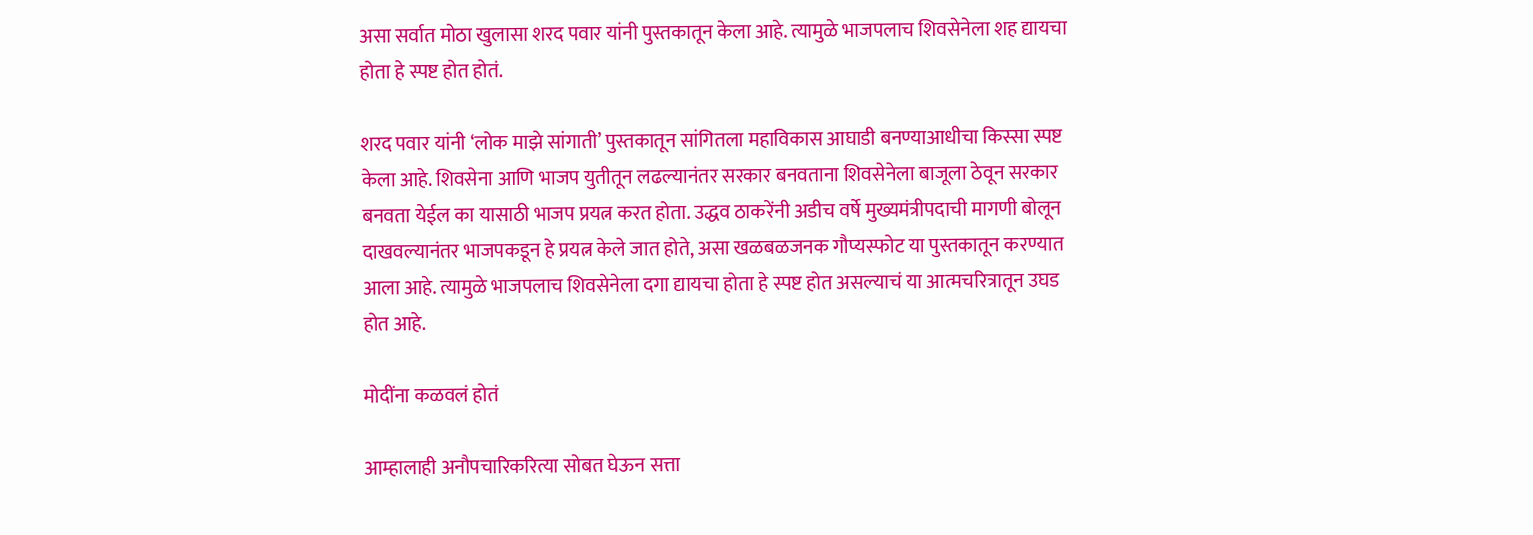असा सर्वात मोठा खुलासा शरद पवार यांनी पुस्तकातून केला आहे. त्यामुळे भाजपलाच शिवसेनेला शह द्यायचा होता हे स्पष्ट होत होतं.

शरद पवार यांनी ‘लोक माझे सांगाती’ पुस्तकातून सांगितला महाविकास आघाडी बनण्याआधीचा किस्सा स्पष्ट केला आहे. शिवसेना आणि भाजप युतीतून लढल्यानंतर सरकार बनवताना शिवसेनेला बाजूला ठेवून सरकार बनवता येईल का यासाठी भाजप प्रयत्न करत होता. उद्धव ठाकरेंनी अडीच वर्षे मुख्यमंत्रीपदाची मागणी बोलून दाखवल्यानंतर भाजपकडून हे प्रयत्न केले जात होते, असा खळबळजनक गौप्यस्फोट या पुस्तकातून करण्यात आला आहे. त्यामुळे भाजपलाच शिवसेनेला दगा द्यायचा होता हे स्पष्ट होत असल्याचं या आत्मचरित्रातून उघड होत आहे.

मोदींना कळवलं होतं

आम्हालाही अनौपचारिकरित्या सोबत घेऊन सत्ता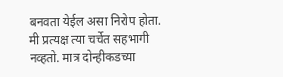बनवता येईल असा निरोप होता. मी प्रत्यक्ष त्या चर्चेत सहभागी नव्हतो. मात्र दोन्हीकडच्या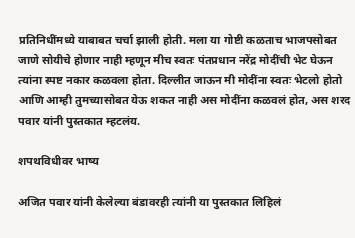प्रतिनिधींमध्ये याबाबत चर्चा झाली होती. मला या गोष्टी कळताच भाजपसोबत जाणे सोयीचे होणार नाही म्हणून मीच स्वतः पंतप्रधान नरेंद्र मोदींची भेट घेऊन त्यांना स्पष्ट नकार कळवला होता. दिल्लीत जाऊन मी मोदींना स्वतः भेटलो होतो आणि आम्ही तुमच्यासोबत येऊ शकत नाही अस मोदींना कळवलं होत, अस शरद पवार यांनी पुस्तकात म्हटलंय.

शपथविधीवर भाष्य

अजित पवार यांनी केलेल्या बंडावरही त्यांनी या पुस्तकात लिहिलं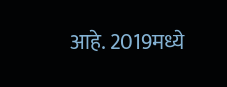आहे. 2019मध्ये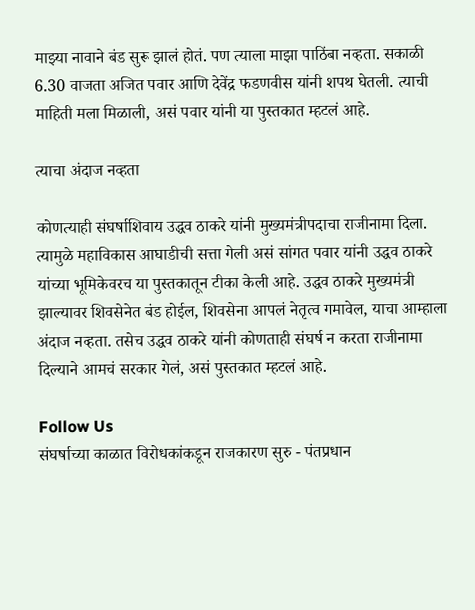माझ्या नावाने बंड सुरू झालं होतं. पण त्याला माझा पाठिंबा नव्हता. सकाळी 6.30 वाजता अजित पवार आणि देवेंद्र फडणवीस यांनी शपथ घेतली. त्याची माहिती मला मिळाली, असं पवार यांनी या पुस्तकात म्हटलं आहे.

त्याचा अंदाज नव्हता

कोणत्याही संघर्षाशिवाय उद्धव ठाकरे यांनी मुख्यमंत्रीपदाचा राजीनामा दिला. त्यामुळे महाविकास आघाडीची सत्ता गेली असं सांगत पवार यांनी उद्धव ठाकरे यांच्या भूमिकेवरच या पुस्तकातून टीका केली आहे. उद्धव ठाकरे मुख्यमंत्री झाल्यावर शिवसेनेत बंड होईल, शिवसेना आपलं नेतृत्व गमावेल, याचा आम्हाला अंदाज नव्हता. तसेच उद्धव ठाकरे यांनी कोणताही संघर्ष न करता राजीनामा दिल्याने आमचं सरकार गेलं, असं पुस्तकात म्हटलं आहे.

Follow Us
संघर्षाच्या काळात विरोधकांकडून राजकारण सुरु - पंतप्रधान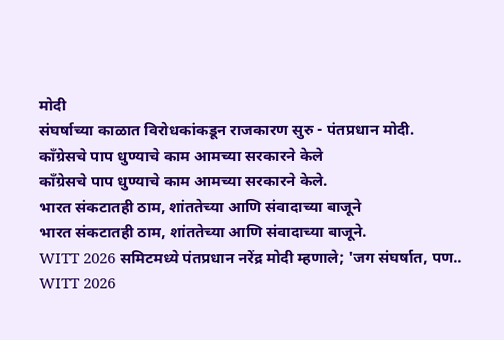मोदी
संघर्षाच्या काळात विरोधकांकडून राजकारण सुरु - पंतप्रधान मोदी.
काँग्रेसचे पाप धुण्याचे काम आमच्या सरकारने केले
काँग्रेसचे पाप धुण्याचे काम आमच्या सरकारने केले.
भारत संकटातही ठाम, शांततेच्या आणि संवादाच्या बाजूने
भारत संकटातही ठाम, शांततेच्या आणि संवादाच्या बाजूने.
WITT 2026 समिटमध्ये पंतप्रधान नरेंद्र मोदी म्हणाले; 'जग संघर्षात, पण..
WITT 2026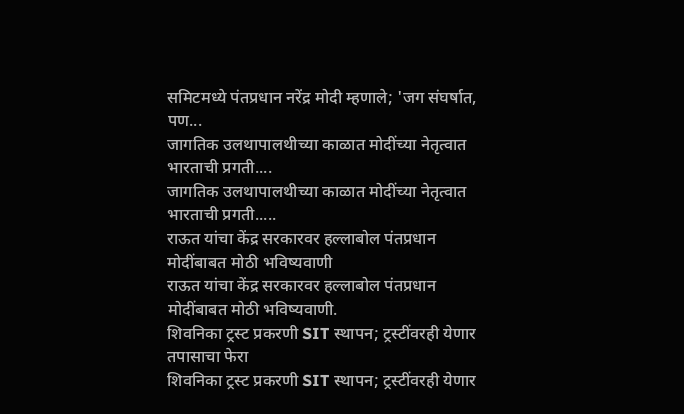समिटमध्ये पंतप्रधान नरेंद्र मोदी म्हणाले; 'जग संघर्षात, पण...
जागतिक उलथापालथीच्या काळात मोदींच्या नेतृत्वात भारताची प्रगती....
जागतिक उलथापालथीच्या काळात मोदींच्या नेतृत्वात भारताची प्रगती.....
राऊत यांचा केंद्र सरकारवर हल्लाबोल पंतप्रधान मोदींबाबत मोठी भविष्यवाणी
राऊत यांचा केंद्र सरकारवर हल्लाबोल पंतप्रधान मोदींबाबत मोठी भविष्यवाणी.
शिवनिका ट्रस्ट प्रकरणी SIT स्थापन; ट्रस्टींवरही येणार तपासाचा फेरा
शिवनिका ट्रस्ट प्रकरणी SIT स्थापन; ट्रस्टींवरही येणार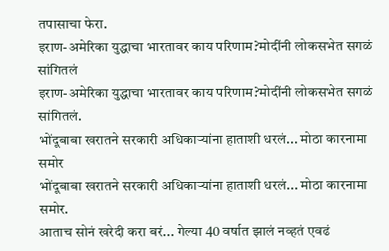तपासाचा फेरा.
इराण-अमेरिका युद्धाचा भारतावर काय परिणाम?मोदींनी लोकसभेत सगळं सांगितलं
इराण-अमेरिका युद्धाचा भारतावर काय परिणाम?मोदींनी लोकसभेत सगळं सांगितलं.
भोंदूबाबा खरातने सरकारी अधिकाऱ्यांना हाताशी धरलं... मोठा कारनामा समोर
भोंदूबाबा खरातने सरकारी अधिकाऱ्यांना हाताशी धरलं... मोठा कारनामा समोर.
आताच सोनं खरेदी करा बरं... गेल्या 40 वर्षात झालं नव्हतं एवढं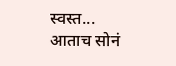स्वस्त...
आताच सोनं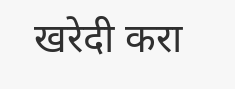खरेदी करा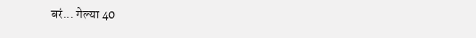बरं... गेल्या 40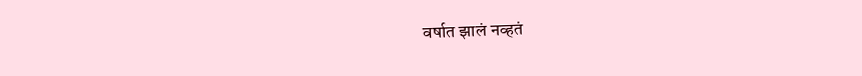वर्षात झालं नव्हतं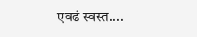एवढं स्वस्त....